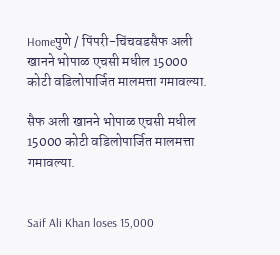Homeपुणे / पिंपरी-चिंचवडसैफ अली खानने भोपाळ एचसी मधील 15000 कोटी वडिलोपार्जित मालमत्ता गमावल्या.

सैफ अली खानने भोपाळ एचसी मधील 15000 कोटी वडिलोपार्जित मालमत्ता गमावल्या.


Saif Ali Khan loses 15,000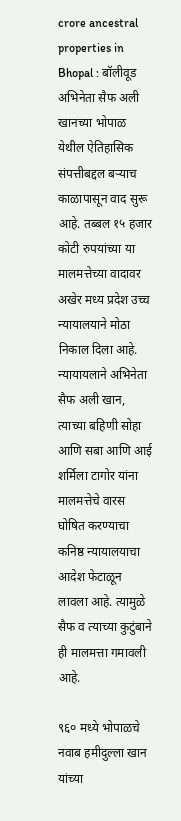crore ancestral properties in Bhopal : बॉलीवूड अभिनेता सैफ अली खानच्या भोपाळ येथील ऐतिहासिक संपत्तीबद्दल बऱ्याच काळापासून वाद सुरू आहे. तब्बल १५ हजार कोटी रुपयांच्या या मालमत्तेच्या वादावर अखेर मध्य प्रदेश उच्च न्यायालयाने मोठा निकाल दिला आहे. न्यायायलाने अभिनेता सैफ अली खान, त्याच्या बहिणी सोहा आणि सबा आणि आई शर्मिला टागोर यांना मालमत्तेचे वारस घोषित करण्याचा कनिष्ठ न्यायालयाचा आदेश फेटाळून लावला आहे. त्यामुळे सैफ व त्याच्या कुटुंबाने ही मालमत्ता गमावली आहे.

९६० मध्ये भोपाळचे नवाब हमीदुल्ला खान यांच्या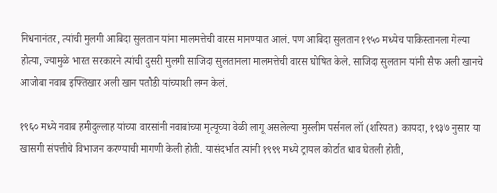निधनानंतर, त्यांची मुलगी आबिदा सुलतान यांना मालमत्तेची वारस मानण्यात आलं. पण आबिदा सुलतान १९५० मध्येच पाकिस्तानला गेल्या होत्या, ज्यामुळे भारत सरकारने त्यांची दुसरी मुलगी साजिदा सुलतानला मालमत्तेची वारस घोषित केले. साजिदा सुलतान यांनी सैफ अली खानचे आजोबा नवाब इफ्तिखार अली खान पतौडी यांच्याशी लग्न केलं.

१९६० मध्ये नवाब हमीदुल्लाह यांच्या वारसांनी नवाबांच्या मृत्यूच्या वेळी लागू असलेल्या मुस्लीम पर्सनल लॉ (शरियत) कायदा, १९३७ नुसार या खासगी संपत्तीचे विभाजन करण्याची मागणी केली होती. यासंदर्भात त्यांनी १९९९ मध्ये ट्रायल कोर्टात धाव घेतली होती,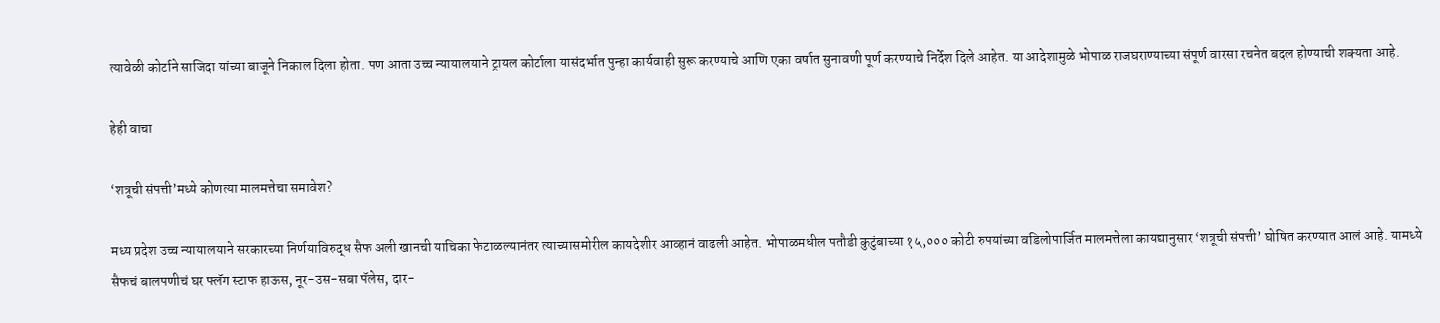त्यावेळी कोर्टाने साजिदा यांच्या बाजूने निकाल दिला होता. पण आता उच्च न्यायालयाने ट्रायल कोर्टाला यासंदर्भात पुन्हा कार्यवाही सुरू करण्याचे आणि एका वर्षात सुनावणी पूर्ण करण्याचे निर्देश दिले आहेत. या आदेशामुळे भोपाळ राजघराण्याच्या संपूर्ण वारसा रचनेत बदल होण्याची शक्यता आहे.

हेही वाचा

‘शत्रूची संपत्ती’मध्ये कोणत्या मालमत्तेचा समावेश?

मध्य प्रदेश उच्च न्यायालयाने सरकारच्या निर्णयाविरुद्ध सैफ अली खानची याचिका फेटाळल्यानंतर त्याच्यासमोरील कायदेशीर आव्हानं वाढली आहेत. भोपाळमधील पतौडी कुटुंबाच्या १५,००० कोटी रुपयांच्या वडिलोपार्जित मालमत्तेला कायद्यानुसार ‘शत्रूची संपत्ती’ घोषित करण्यात आलं आहे. यामध्ये सैफचं बालपणीचं घर फ्लॅग स्टाफ हाऊस, नूर-उस-सबा पॅलेस, दार-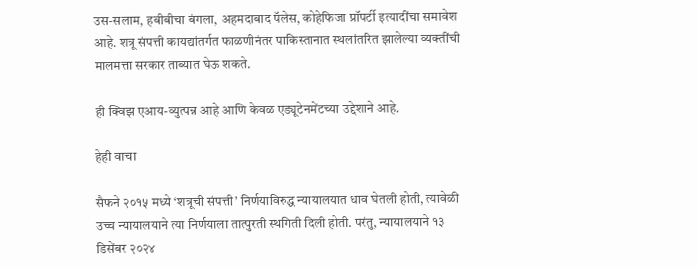उस-सलाम, हबीबीचा बंगला, अहमदाबाद पॅलेस, कोहेफिजा प्रॉपर्टी इत्यादींचा समावेश आहे. शत्रू संपत्ती कायद्यांतर्गत फाळणीनंतर पाकिस्तानात स्थलांतरित झालेल्या व्यक्तींची मालमत्ता सरकार ताब्यात घेऊ शकते.

ही क्विझ एआय-व्युत्पन्न आहे आणि केवळ एड्यूटेनमेंटच्या उद्देशाने आहे.

हेही वाचा

सैफने २०१५ मध्ये ‘शत्रूची संपत्ती’ निर्णयाविरुद्ध न्यायालयात धाव घेतली होती, त्यावेळी उच्च न्यायालयाने त्या निर्णयाला तात्पुरती स्थगिती दिली होती. परंतु, न्यायालयाने १३ डिसेंबर २०२४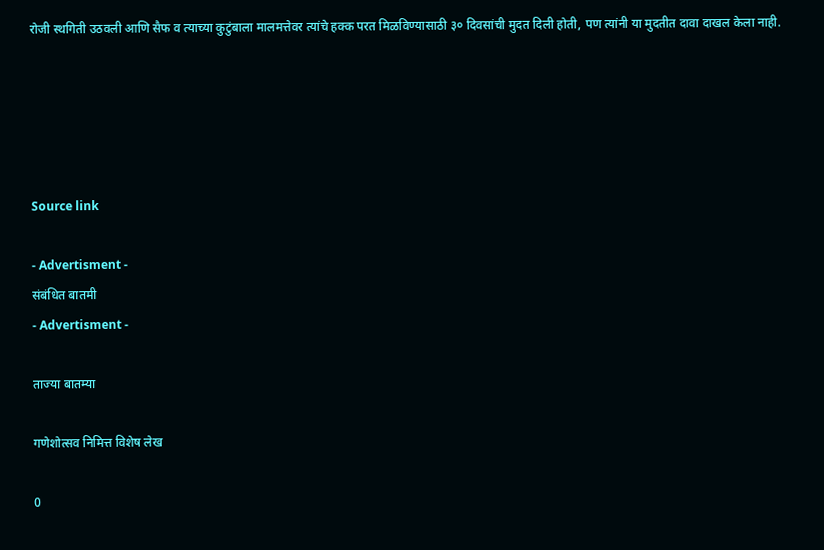रोजी स्थगिती उठवली आणि सैफ व त्याच्या कुटुंबाला मालमत्तेवर त्यांचे हक्क परत मिळविण्यासाठी ३० दिवसांची मुदत दिली होती, पण त्यांनी या मुदतीत दावा दाखल केला नाही.





Source link

- Advertisment -
संबंधित बातमी
- Advertisment -

ताज्या बातम्या

गणेशोत्सव निमित्त विशेष लेख

0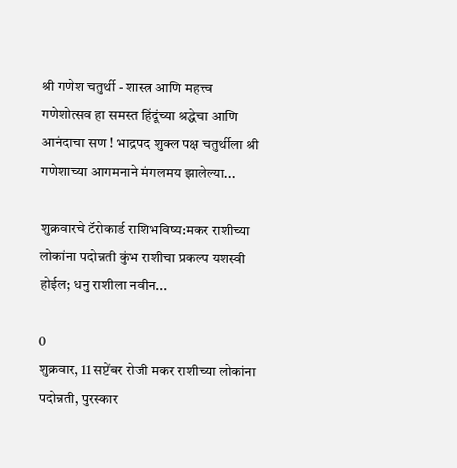श्री गणेश चतुर्थी - शास्त्र आणि महत्त्व     गणेशोत्सव हा समस्त हिंदूंच्या श्रद्धेचा आणि आनंदाचा सण ! भाद्रपद शुक्ल पक्ष चतुर्थीला श्री गणेशाच्या आगमनाने मंगलमय झालेल्या...

शुक्रवारचे टॅरोकार्ड राशिभविष्य:मकर राशीच्या लोकांना पदोन्नती कुंभ राशीचा प्रकल्प यशस्वी होईल; धनु राशीला नवीन...

0
शुक्रवार, 11 सप्टेंबर रोजी मकर राशीच्या लोकांना पदोन्नती, पुरस्कार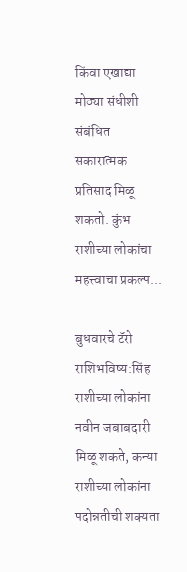किंवा एखाद्या मोठ्या संधीशी संबंधित सकारात्मक प्रतिसाद मिळू शकतो. कुंभ राशीच्या लोकांचा महत्त्वाचा प्रकल्प...

बुधवारचे टॅरो राशिभविष्य:सिंह राशीच्या लोकांना नवीन जबाबदारी मिळू शकते, कन्या राशीच्या लोकांना पदोन्नतीची शक्यता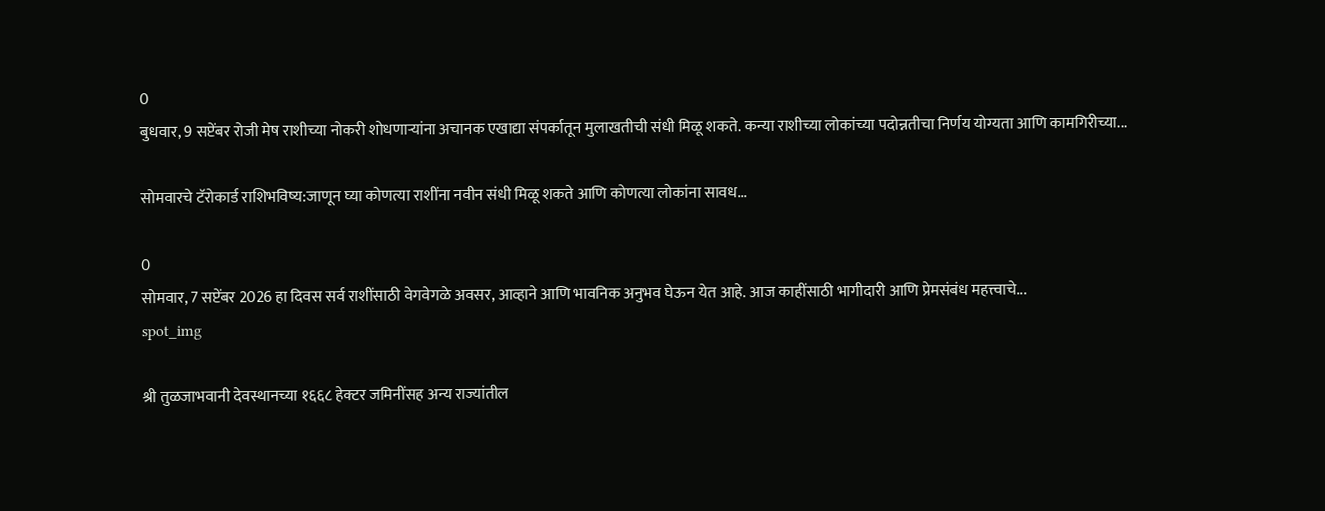0
बुधवार, 9 सप्टेंबर रोजी मेष राशीच्या नोकरी शोधणाऱ्यांना अचानक एखाद्या संपर्कातून मुलाखतीची संधी मिळू शकते. कन्या राशीच्या लोकांच्या पदोन्नतीचा निर्णय योग्यता आणि कामगिरीच्या...

सोमवारचे टॅरोकार्ड राशिभविष्य:जाणून घ्या कोणत्या राशींना नवीन संधी मिळू शकते आणि कोणत्या लोकांना सावध...

0
सोमवार, 7 सप्टेंबर 2026 हा दिवस सर्व राशींसाठी वेगवेगळे अवसर, आव्हाने आणि भावनिक अनुभव घेऊन येत आहे. आज काहींसाठी भागीदारी आणि प्रेमसंबंध महत्त्वाचे...
spot_img

श्री तुळजाभवानी देवस्थानच्या १६६८ हेक्टर जमिनींसह अन्य राज्यांतील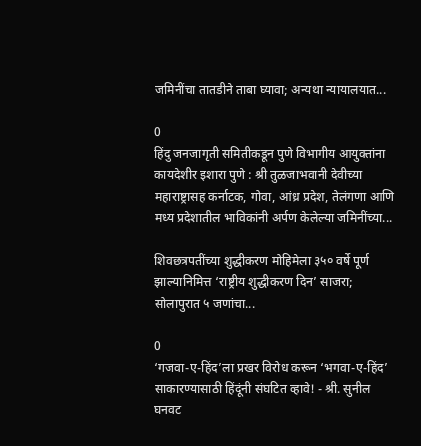जमिनींचा तातडीने ताबा घ्यावा; अन्यथा न्यायालयात...

0
हिंदु जनजागृती समितीकडून पुणे विभागीय आयुक्तांना कायदेशीर इशारा पुणे : श्री तुळजाभवानी देवीच्या महाराष्ट्रासह कर्नाटक, गोवा, आंध्र प्रदेश, तेलंगणा आणि मध्य प्रदेशातील भाविकांनी अर्पण केलेल्या जमिनींच्या...

शिवछत्रपतींच्या शुद्धीकरण मोहिमेला ३५० वर्षे पूर्ण झाल्यानिमित्त ‘राष्ट्रीय शुद्धीकरण दिन’ साजरा; सोलापुरात ५ जणांचा...

0
‘गजवा-ए-हिंद’ला प्रखर विरोध करून ‘भगवा-ए-हिंद’ साकारण्यासाठी हिंदूंनी संघटित व्हावे! - श्री. सुनील घनवट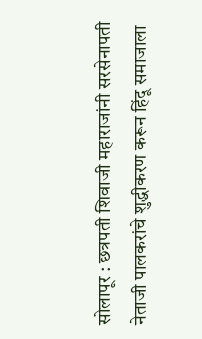सोलापूर : छत्रपती शिवाजी महाराजांनी सरसेनापती नेताजी पालकरांचे शुद्धीकरण करून हिंदू समाजाला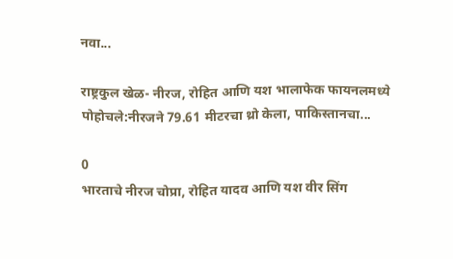नवा...

राष्ट्रकुल खेळ- नीरज, रोहित आणि यश भालाफेक फायनलमध्ये पोहोचले:नीरजने 79.61 मीटरचा थ्रो केला, पाकिस्तानचा...

0
भारताचे नीरज चोप्रा, रोहित यादव आणि यश वीर सिंग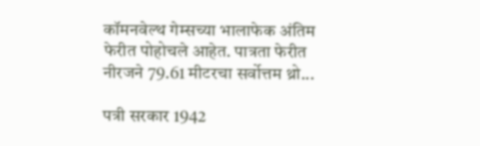कॉमनवेल्थ गेम्सच्या भालाफेक अंतिम फेरीत पोहोचले आहेत. पात्रता फेरीत नीरजने 79.61 मीटरचा सर्वोत्तम थ्रो...

पत्री सरकार 1942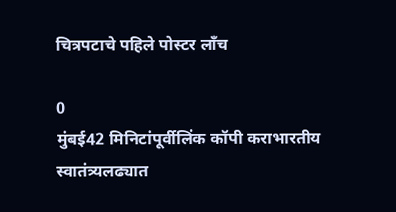चित्रपटाचे पहिले पोस्टर लाँच

0
मुंबई42 मिनिटांपूर्वीलिंक कॉपी कराभारतीय स्वातंत्र्यलढ्यात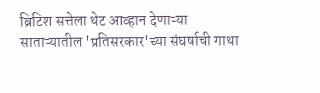ब्रिटिश सत्तेला थेट आव्हान देणाऱ्या साताऱ्यातील 'प्रतिसरकार'च्या संघर्षाची गाथा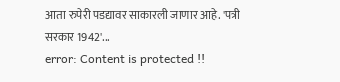आता रुपेरी पडद्यावर साकारली जाणार आहे. 'पत्री सरकार 1942'...
error: Content is protected !!